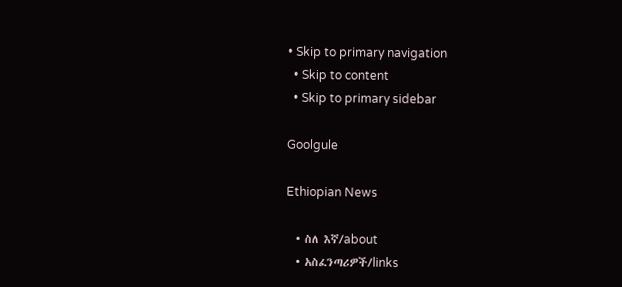• Skip to primary navigation
  • Skip to content
  • Skip to primary sidebar

Goolgule

Ethiopian News

  • ስለ እኛ/about
  • አስፈንጣሪዎች/links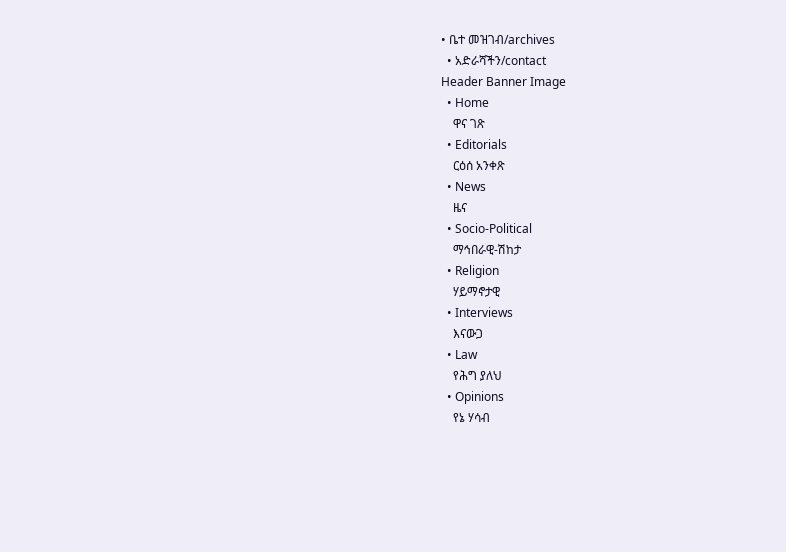• ቤተ መዝገብ/archives
  • አድራሻችን/contact
Header Banner Image
  • Home
    ዋና ገጽ
  • Editorials
    ርዕሰ አንቀጽ
  • News
    ዜና
  • Socio-Political
    ማኅበራዊ-ሽከታ
  • Religion
    ሃይማኖታዊ
  • Interviews
    እናውጋ
  • Law
    የሕግ ያለህ
  • Opinions
    የኔ ሃሳብ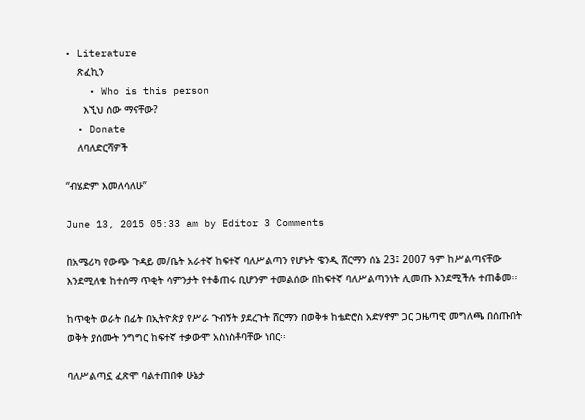• Literature
    ጽፈኪን
    • Who is this person
      እኚህ ሰው ማናቸው?
  • Donate
    ለባለድርሻዎች

“ብሄድም እመለሳለሁ”

June 13, 2015 05:33 am by Editor 3 Comments

በአሜሪካ የውጭ ጉዳይ መ/ቤት አራተኛ ከፍተኛ ባለሥልጣን የሆኑት ዌንዲ ሸርማን ሰኔ 23፤ 2007 ዓም ከሥልጣናቸው እንደሚለቁ ከተሰማ ጥቂት ሳምንታት የተቆጠሩ ቢሆንም ተመልሰው በከፍተኛ ባለሥልጣንነት ሊመጡ እንደሚችሉ ተጠቆመ፡፡

ከጥቂት ወራት በፊት በኢትዮጵያ የሥራ ጉብኝት ያደረጉት ሸርማን በወቅቱ ከቴድሮስ አድሃኖም ጋር ጋዜጣዊ መግለጫ በሰጡበት ወቅት ያሰሙት ንግግር ከፍተኛ ተቃውሞ አስነስቶባቸው ነበር፡፡

ባለሥልጣኗ ፈጽሞ ባልተጠበቀ ሁኔታ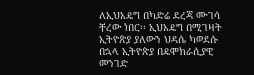ለኢህአዴግ በካድሬ ደረጃ ሙገሳ ቸረው ነበር፡፡ ኢህአዴግ በሚገዛት ኢትዮጵያ ያለውን ህዳሴ ካወደሱ በኋላ ኢትዮጵያ በዴሞክራሲያዊ መንገድ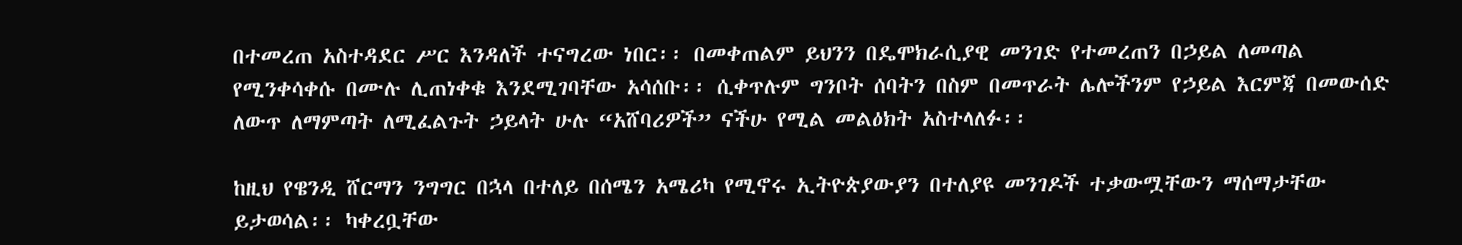በተመረጠ አስተዳደር ሥር እንዳለች ተናግረው ነበር፡፡ በመቀጠልም ይህንን በዴሞክራሲያዊ መንገድ የተመረጠን በኃይል ለመጣል የሚንቀሳቀሱ በሙሉ ሊጠነቀቁ እንደሚገባቸው አሳሰቡ፡፡ ሲቀጥሉም ግንቦት ሰባትን በስም በመጥራት ሌሎችንም የኃይል እርምጃ በመውሰድ ለውጥ ለማምጣት ለሚፈልጉት ኃይላት ሁሉ “አሸባሪዎች” ናችሁ የሚል መልዕክት አስተላለፉ፡፡

ከዚህ የዌንዲ ሸርማን ንግግር በኋላ በተለይ በሰሜን አሜሪካ የሚኖሩ ኢትዮጵያውያን በተለያዩ መንገዶች ተቃውሟቸውን ማሰማታቸው ይታወሳል፡፡ ካቀረቧቸው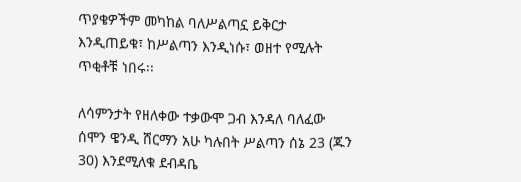ጥያቄዎችም መካከል ባለሥልጣኗ ይቅርታ እንዲጠይቁ፣ ከሥልጣን እንዲነሱ፣ ወዘተ የሚሉት ጥቂቶቹ ነበሩ፡፡

ለሳምንታት የዘለቀው ተቃውሞ ጋብ እንዳለ ባለፈው ሰሞን ዌንዲ ሸርማን አሁ ካሉበት ሥልጣን ሰኔ 23 (ጁን 30) እንደሚለቁ ደብዳቤ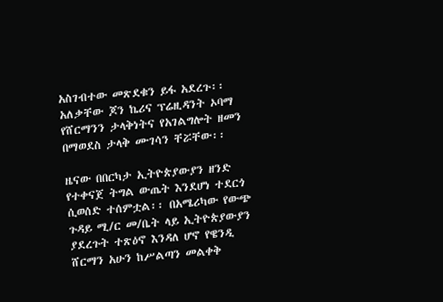አስገብተው መጽደቁን ይፋ አደረጉ፡፡ አለቃቸው ጆን ኬሪና ፕሬዚዳንት ኦባማ የሸርማንን ታላቅነትና የአገልግሎት ዘመን በማወደስ ታላቅ ሙገሳን ቸሯቸው፡፡

ዜናው በበርካታ ኢትዮጵያውያን ዘንድ የተቀናጀ ትግል ውጤት እንደሆነ ተደርጎ ሲወሰድ ተሰምቷል፡፡ በአሜሪካው የውጭ ጉዳይ ሚ/ር መ/ቤት ላይ ኢትዮጵያውያን ያደረጉት ተጽዕኖ እንዳለ ሆኖ የዌንዲ ሸርማን አሁን ከሥልጣን መልቀቅ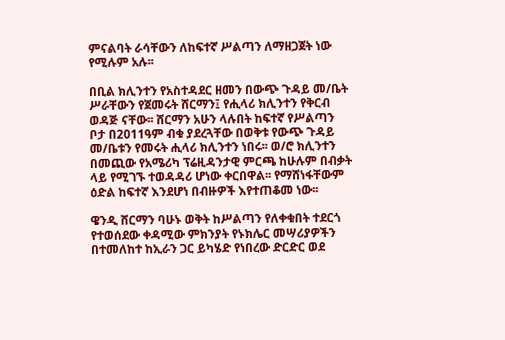ምናልባት ራሳቸውን ለከፍተኛ ሥልጣን ለማዘጋጀት ነው የሚሉም አሉ፡፡

በቢል ክሊንተን የአስተዳደር ዘመን በውጭ ጉዳይ መ/ቤት ሥራቸውን የጀመሩት ሸርማን፤ የሒላሪ ክሊንተን የቅርብ ወዳጅ ናቸው፡፡ ሸርማን አሁን ላሉበት ከፍተኛ የሥልጣን ቦታ በ2011ዓም ብቁ ያደረጓቸው በወቅቱ የውጭ ጉዳይ መ/ቤቱን የመሩት ሒላሪ ክሊንተን ነበሩ፡፡ ወ/ሮ ክሊንተን በመጪው የአሜሪካ ፕሬዚዳንታዊ ምርጫ ከሁሉም በብቃት ላይ የሚገኙ ተወዳዳሪ ሆነው ቀርበዋል፡፡ የማሸነፋቸውም ዕድል ከፍተኛ እንደሆነ በብዙዎች እየተጠቆመ ነው፡፡

ዌንዲ ሸርማን ባሁኑ ወቅት ከሥልጣን የለቀቁበት ተደርጎ የተወሰደው ቀዳሚው ምክንያት የኑክሌር መሣሪያዎችን በተመለከተ ከኢራን ጋር ይካሄድ የነበረው ድርድር ወደ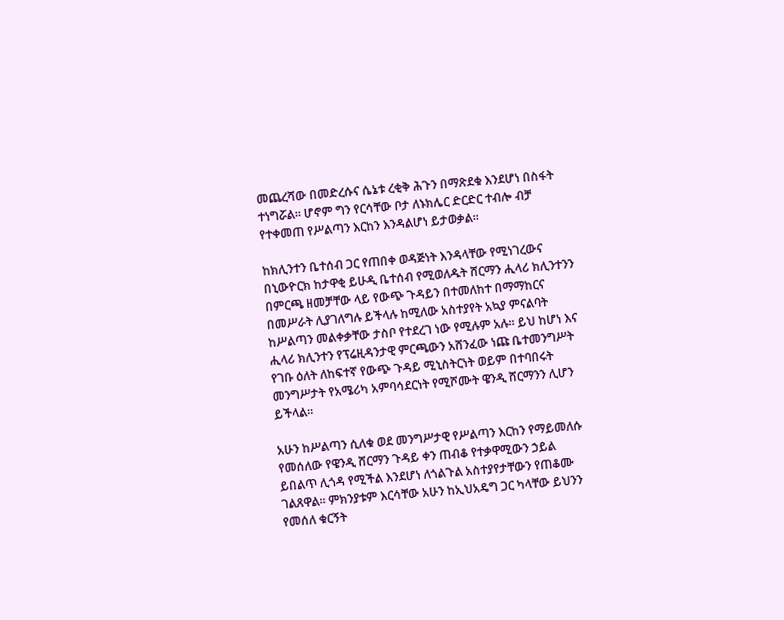መጨረሻው በመድረሱና ሴኔቱ ረቂቅ ሕጉን በማጽደቁ እንደሆነ በስፋት ተነግሯል፡፡ ሆኖም ግን የርሳቸው ቦታ ለኑክሌር ድርድር ተብሎ ብቻ የተቀመጠ የሥልጣን እርከን እንዳልሆነ ይታወቃል፡፡

ከክሊንተን ቤተሰብ ጋር የጠበቀ ወዳጅነት እንዳላቸው የሚነገረውና በኒውዮርክ ከታዋቂ ይሁዲ ቤተሰብ የሚወለዱት ሸርማን ሒላሪ ክሊንተንን በምርጫ ዘመቻቸው ላይ የውጭ ጉዳይን በተመለከተ በማማከርና በመሥራት ሊያገለግሉ ይችላሉ ከሚለው አስተያየት አኳያ ምናልባት ከሥልጣን መልቀቃቸው ታስቦ የተደረገ ነው የሚሉም አሉ፡፡ ይህ ከሆነ እና ሒላሪ ክሊንተን የፕሬዚዳንታዊ ምርጫውን አሸንፈው ነጩ ቤተመንግሥት የገቡ ዕለት ለከፍተኛ የውጭ ጉዳይ ሚኒስትርነት ወይም በተባበሩት መንግሥታት የአሜሪካ አምባሳደርነት የሚሾሙት ዌንዲ ሸርማንን ሊሆን ይችላል፡፡

አሁን ከሥልጣን ሲለቁ ወደ መንግሥታዊ የሥልጣን እርከን የማይመለሱ የመሰለው የዌንዲ ሸርማን ጉዳይ ቀን ጠብቆ የተቃዋሚውን ኃይል ይበልጥ ሊጎዳ የሚችል እንደሆነ ለጎልጉል አስተያየታቸውን የጠቆሙ ገልጸዋል፡፡ ምክንያቱም እርሳቸው አሁን ከኢህአዴግ ጋር ካላቸው ይህንን የመሰለ ቁርኝት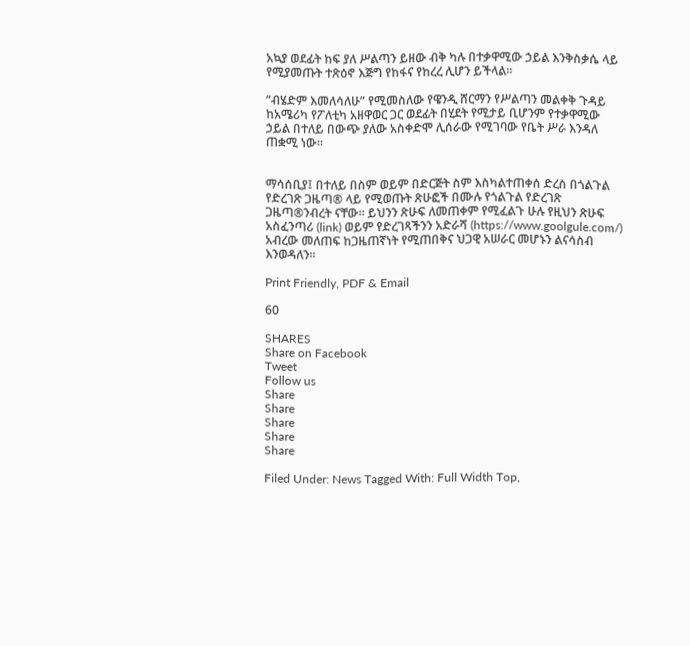አኳያ ወደፊት ከፍ ያለ ሥልጣን ይዘው ብቅ ካሉ በተቃዋሚው ኃይል እንቅስቃሴ ላይ የሚያመጡት ተጽዕኖ እጅግ የከፋና የከረረ ሊሆን ይችላል፡፡

“ብሄድም እመለሳለሁ” የሚመስለው የዌንዲ ሸርማን የሥልጣን መልቀቅ ጉዳይ ከአሜሪካ የፖለቲካ አዘዋወር ጋር ወደፊት በሂደት የሚታይ ቢሆንም የተቃዋሚው ኃይል በተለይ በውጭ ያለው አስቀድሞ ሊሰራው የሚገባው የቤት ሥራ እንዳለ ጠቋሚ ነው፡፡


ማሳሰቢያ፤ በተለይ በስም ወይም በድርጅት ስም እስካልተጠቀሰ ድረስ በጎልጉል የድረገጽ ጋዜጣ® ላይ የሚወጡት ጽሁፎች በሙሉ የጎልጉል የድረገጽ ጋዜጣ®ንብረት ናቸው፡፡ ይህንን ጽሁፍ ለመጠቀም የሚፈልጉ ሁሉ የዚህን ጽሁፍ አስፈንጣሪ (link) ወይም የድረገጻችንን አድራሻ (https://www.goolgule.com/) አብረው መለጠፍ ከጋዜጠኛነት የሚጠበቅና ህጋዊ አሠራር መሆኑን ልናሳስብ እንወዳለን፡፡

Print Friendly, PDF & Email

60

SHARES
Share on Facebook
Tweet
Follow us
Share
Share
Share
Share
Share

Filed Under: News Tagged With: Full Width Top,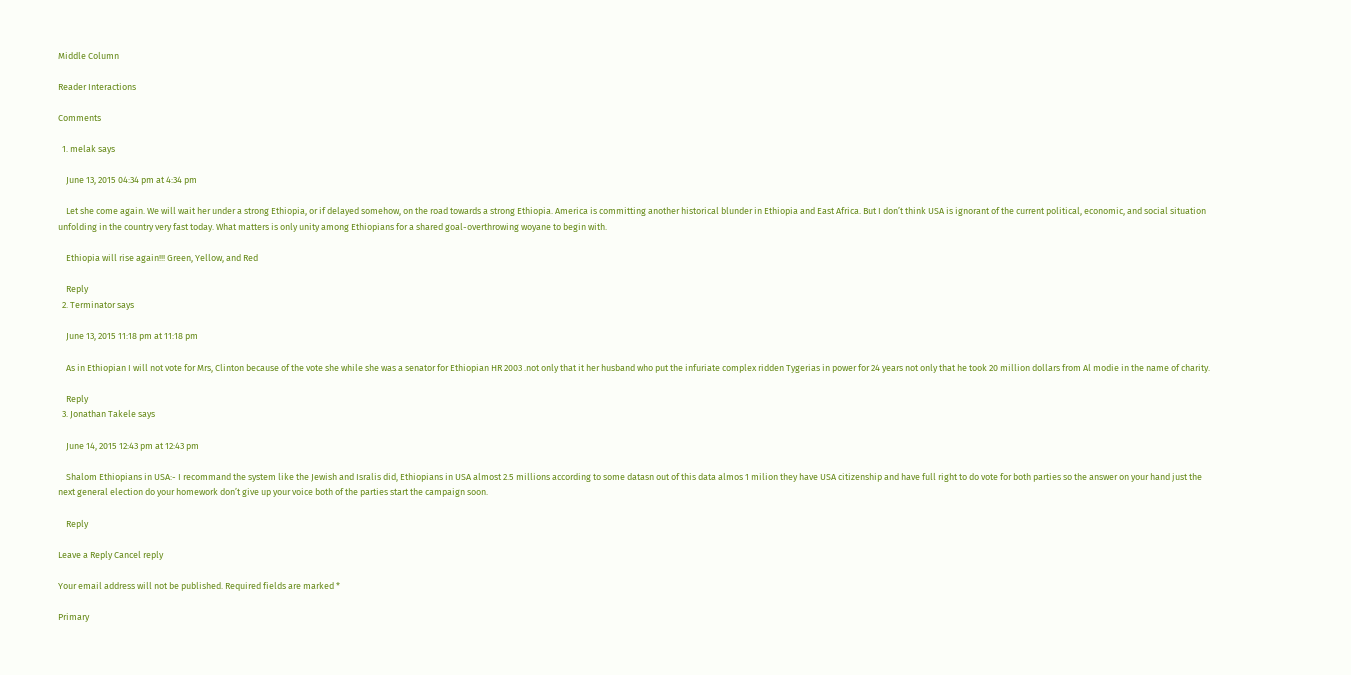Middle Column

Reader Interactions

Comments

  1. melak says

    June 13, 2015 04:34 pm at 4:34 pm

    Let she come again. We will wait her under a strong Ethiopia, or if delayed somehow, on the road towards a strong Ethiopia. America is committing another historical blunder in Ethiopia and East Africa. But I don’t think USA is ignorant of the current political, economic, and social situation unfolding in the country very fast today. What matters is only unity among Ethiopians for a shared goal-overthrowing woyane to begin with.

    Ethiopia will rise again!!! Green, Yellow, and Red

    Reply
  2. Terminator says

    June 13, 2015 11:18 pm at 11:18 pm

    As in Ethiopian I will not vote for Mrs, Clinton because of the vote she while she was a senator for Ethiopian HR 2003 .not only that it her husband who put the infuriate complex ridden Tygerias in power for 24 years not only that he took 20 million dollars from Al modie in the name of charity.

    Reply
  3. Jonathan Takele says

    June 14, 2015 12:43 pm at 12:43 pm

    Shalom Ethiopians in USA:- I recommand the system like the Jewish and Isralis did, Ethiopians in USA almost 2.5 millions according to some datasn out of this data almos 1 milion they have USA citizenship and have full right to do vote for both parties so the answer on your hand just the next general election do your homework don’t give up your voice both of the parties start the campaign soon.

    Reply

Leave a Reply Cancel reply

Your email address will not be published. Required fields are marked *

Primary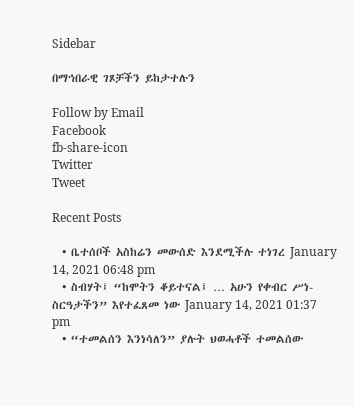Sidebar

በማኅበራዊ ገጾቻችን ይከታተሉን

Follow by Email
Facebook
fb-share-icon
Twitter
Tweet

Recent Posts

  • ቤተሰቦች አስከሬን መውሰድ እንደሚችሉ ተነገረ January 14, 2021 06:48 pm
  • ስብሃት፤ “ከሞትን ቆይተናል፤ … አሁን የቀብር ሥነ-ስርዓታችን” እየተፈጸመ ነው January 14, 2021 01:37 pm
  • “ተመልሰን እንነሳለን” ያሉት ህወሓቶች ተመልሰው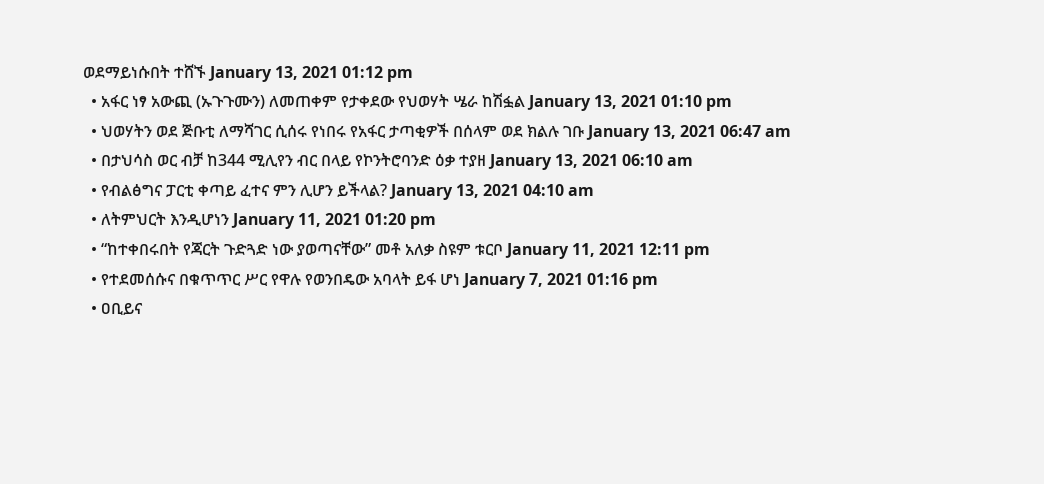ወደማይነሱበት ተሸኙ January 13, 2021 01:12 pm
  • አፋር ነፃ አውጪ (ኡጉጉሙን) ለመጠቀም የታቀደው የህወሃት ሤራ ከሽፏል January 13, 2021 01:10 pm
  • ህወሃትን ወደ ጅቡቲ ለማሻገር ሲሰሩ የነበሩ የአፋር ታጣቂዎች በሰላም ወደ ክልሉ ገቡ January 13, 2021 06:47 am
  • በታህሳስ ወር ብቻ ከ344 ሚሊየን ብር በላይ የኮንትሮባንድ ዕቃ ተያዘ January 13, 2021 06:10 am
  • የብልፅግና ፓርቲ ቀጣይ ፈተና ምን ሊሆን ይችላል? January 13, 2021 04:10 am
  • ለትምህርት እንዲሆነን January 11, 2021 01:20 pm
  • “ከተቀበሩበት የጃርት ጉድጓድ ነው ያወጣናቸው” መቶ አለቃ ስዩም ቱርቦ January 11, 2021 12:11 pm
  • የተደመሰሱና በቁጥጥር ሥር የዋሉ የወንበዴው አባላት ይፋ ሆነ January 7, 2021 01:16 pm
  • ዐቢይና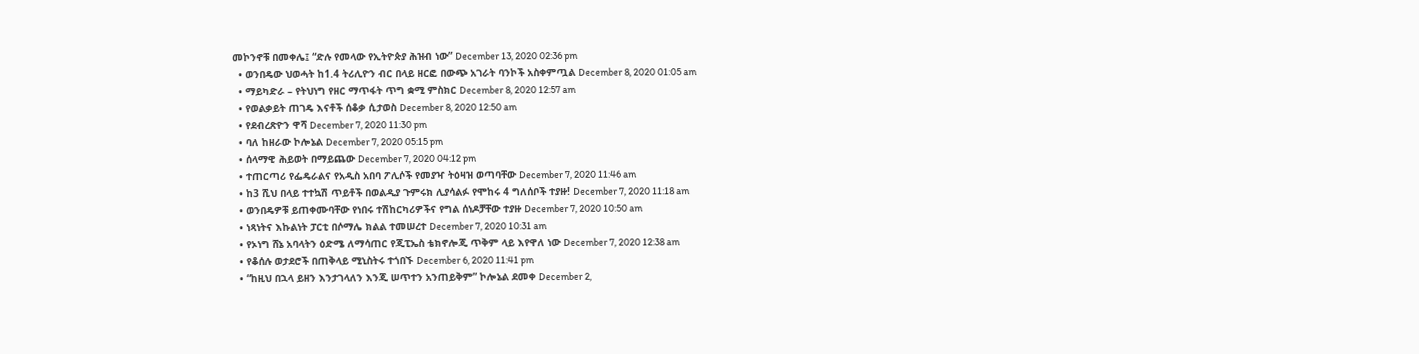መኮንኖቹ በመቀሌ፤ “ድሉ የመላው የኢትዮጵያ ሕዝብ ነው” December 13, 2020 02:36 pm
  • ወንበዴው ህወሓት ከ1.4 ትሪሊዮን ብር በላይ ዘርፎ በውጭ አገራት ባንኮች አስቀምጧል December 8, 2020 01:05 am
  • ማይካድራ – የትህነግ የዘር ማጥፋት ጥግ ቋሚ ምስክር December 8, 2020 12:57 am
  • የወልቃይት ጠገዴ እናቶች ሰቆቃ ሲታወስ December 8, 2020 12:50 am
  • የደብረጽዮን ዋሻ December 7, 2020 11:30 pm
  • ባለ ከዘራው ኮሎኔል December 7, 2020 05:15 pm
  • ሰላማዊ ሕይወት በማይጨው December 7, 2020 04:12 pm
  • ተጠርጣሪ የፌዴራልና የአዲስ አበባ ፖሊሶች የመያዣ ትዕዛዝ ወጣባቸው December 7, 2020 11:46 am
  • ከ3 ሺህ በላይ ተተኳሽ ጥይቶች በወልዲያ ጉምሩክ ሊያሳልፉ የሞከሩ 4 ግለሰቦች ተያዙ! December 7, 2020 11:18 am
  • ወንበዴዎቹ ይጠቀሙባቸው የነበሩ ተሽከርካሪዎችና የግል ሰነዶቻቸው ተያዙ December 7, 2020 10:50 am
  • ነጻነትና እኩልነት ፓርቲ በሶማሌ ክልል ተመሠረተ December 7, 2020 10:31 am
  • የኦነግ ሸኔ አባላትን ዕድሜ ለማሳጠር የጂፒኤስ ቴክኖሎጂ ጥቅም ላይ እየዋለ ነው December 7, 2020 12:38 am
  • የቆሰሉ ወታደሮች በጠቅላይ ሚኒስትሩ ተጎበኙ December 6, 2020 11:41 pm
  • “ከዚህ በኋላ ይዘን እንታገላለን እንጂ ሠጥተን አንጠይቅም” ኮሎኔል ደመቀ December 2,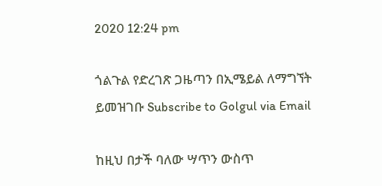2020 12:24 pm

ጎልጉል የድረገጽ ጋዜጣን በኢሜይል ለማግኘት ይመዝገቡ Subscribe to Golgul via Email

ከዚህ በታች ባለው ሣጥን ውስጥ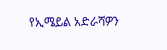የኢሜይል አድራሻዎን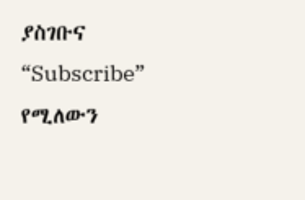ያስገቡና “Subscribe” የሚለውን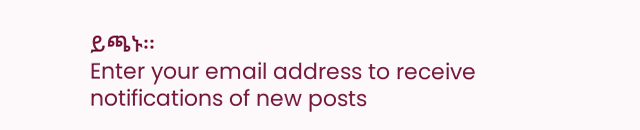ይጫኑ፡፡
Enter your email address to receive notifications of new posts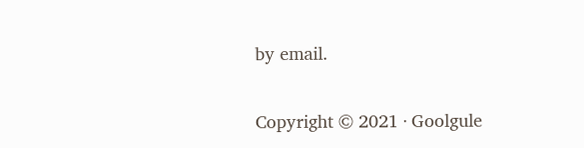by email.

Copyright © 2021 · Goolgule